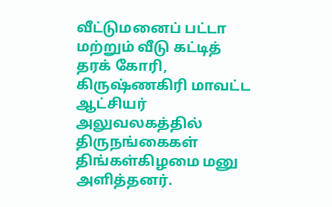வீட்டுமனைப் பட்டா மற்றும் வீடு கட்டித் தரக் கோரி, கிருஷ்ணகிரி மாவட்ட ஆட்சியர் அலுவலகத்தில் திருநங்கைகள் திங்கள்கிழமை மனு அளித்தனர்.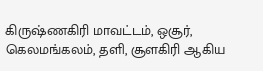கிருஷ்ணகிரி மாவட்டம், ஒசூர், கெலமங்கலம், தளி, சூளகிரி ஆகிய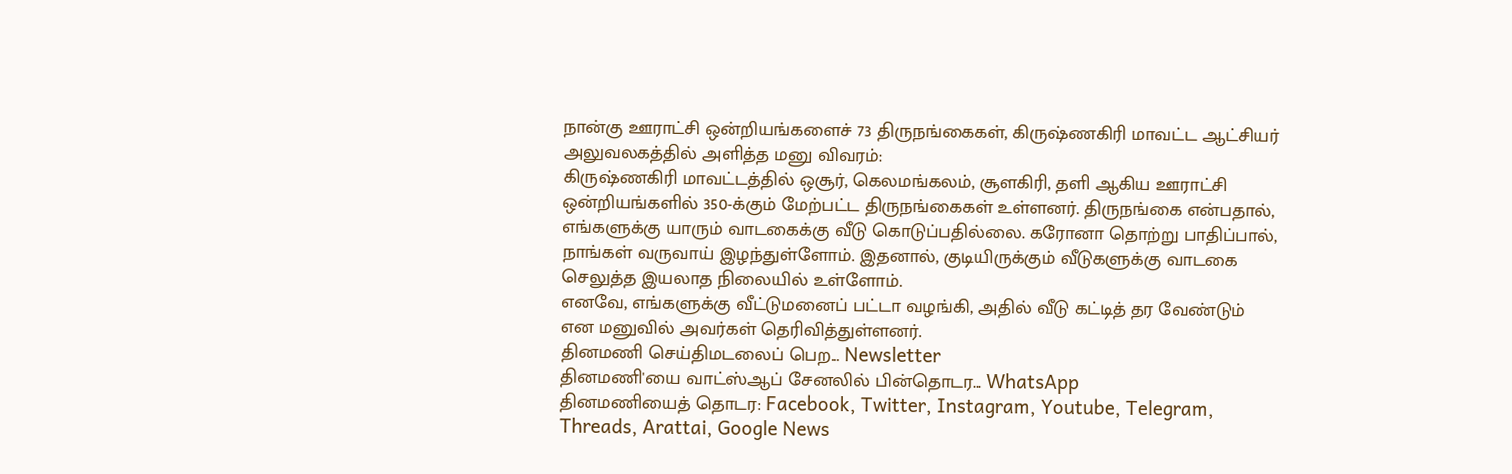நான்கு ஊராட்சி ஒன்றியங்களைச் 73 திருநங்கைகள், கிருஷ்ணகிரி மாவட்ட ஆட்சியர் அலுவலகத்தில் அளித்த மனு விவரம்:
கிருஷ்ணகிரி மாவட்டத்தில் ஒசூர், கெலமங்கலம், சூளகிரி, தளி ஆகிய ஊராட்சி ஒன்றியங்களில் 350-க்கும் மேற்பட்ட திருநங்கைகள் உள்ளனர். திருநங்கை என்பதால், எங்களுக்கு யாரும் வாடகைக்கு வீடு கொடுப்பதில்லை. கரோனா தொற்று பாதிப்பால், நாங்கள் வருவாய் இழந்துள்ளோம். இதனால், குடியிருக்கும் வீடுகளுக்கு வாடகை செலுத்த இயலாத நிலையில் உள்ளோம்.
எனவே, எங்களுக்கு வீட்டுமனைப் பட்டா வழங்கி, அதில் வீடு கட்டித் தர வேண்டும் என மனுவில் அவர்கள் தெரிவித்துள்ளனர்.
தினமணி செய்திமடலைப் பெற... Newsletter
தினமணி'யை வாட்ஸ்ஆப் சேனலில் பின்தொடர... WhatsApp
தினமணியைத் தொடர: Facebook, Twitter, Instagram, Youtube, Telegram, Threads, Arattai, Google News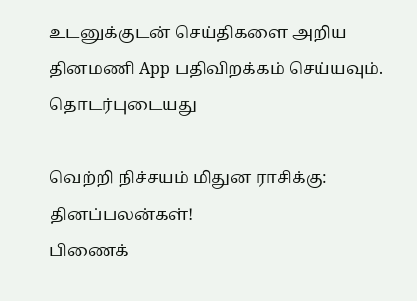உடனுக்குடன் செய்திகளை அறிய தினமணி App பதிவிறக்கம் செய்யவும்.
தொடர்புடையது

வெற்றி நிச்சயம் மிதுன ராசிக்கு: தினப்பலன்கள்!
பிணைக்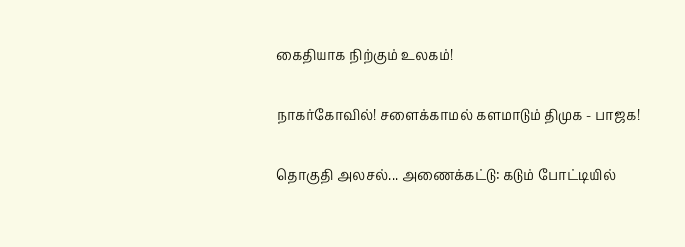கைதியாக நிற்கும் உலகம்!

நாகர்கோவில்! சளைக்காமல் களமாடும் திமுக - பாஜக!

தொகுதி அலசல்... அணைக்கட்டு: கடும் போட்டியில்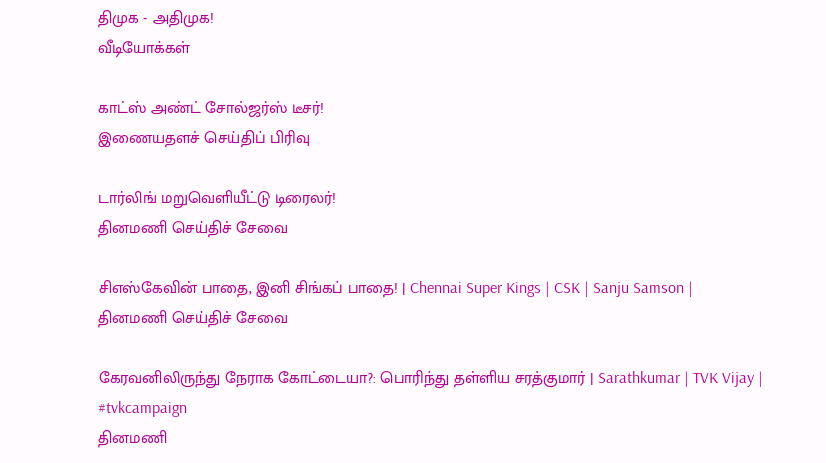திமுக - அதிமுக!
வீடியோக்கள்

காட்ஸ் அண்ட் சோல்ஜர்ஸ் டீசர்!
இணையதளச் செய்திப் பிரிவு

டார்லிங் மறுவெளியீட்டு டிரைலர்!
தினமணி செய்திச் சேவை

சிஎஸ்கேவின் பாதை, இனி சிங்கப் பாதை! | Chennai Super Kings | CSK | Sanju Samson |
தினமணி செய்திச் சேவை

கேரவனிலிருந்து நேராக கோட்டையா?: பொரிந்து தள்ளிய சரத்குமார் | Sarathkumar | TVK Vijay | #tvkcampaign
தினமணி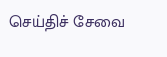செய்திச் சேவை